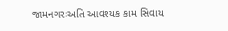જામનગરઃઅતિ આવશ્યક કામ સિવાય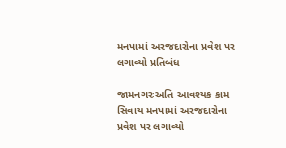મનપામાં અરજદારોના પ્રવેશ પર લગાવ્યો પ્રતિબંધ

જામનગરઃઅતિ આવશ્યક કામ સિવાય મનપામાં અરજદારોના પ્રવેશ પર લગાવ્યો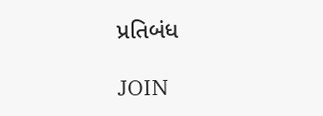પ્રતિબંધ

JOIN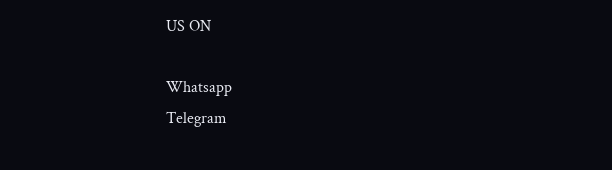US ON

Whatsapp
Telegram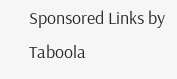Sponsored Links by Taboola